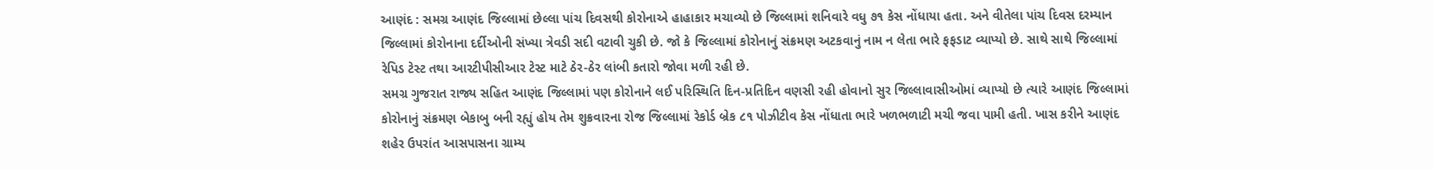આણંદ : સમગ્ર આણંદ જિલ્લામાં છેલ્લા પાંચ દિવસથી કોરોનાએ હાહાકાર મચાવ્યો છે જિલ્લામાં શનિવારે વધુ ૭૧ કેસ નોંધાયા હતા. અને વીતેલા પાંચ દિવસ દરમ્યાન જિલ્લામાં કોરોનાના દર્દીઓની સંખ્યા ત્રેવડી સદી વટાવી ચુકી છે. જો કે જિલ્લામાં કોરોનાનું સંક્રમણ અટકવાનું નામ ન લેતા ભારે ફફડાટ વ્યાપ્યો છે. સાથે સાથે જિલ્લામાં રેપિડ ટેસ્ટ તથા આરટીપીસીઆર ટેસ્ટ માટે ઠેર-ઠેર લાંબી કતારો જોવા મળી રહી છે.
સમગ્ર ગુજરાત રાજ્ય સહિત આણંદ જિલ્લામાં પણ કોરોનાને લઈ પરિસ્થિતિ દિન-પ્રતિદિન વણસી રહી હોવાનો સુર જિલ્લાવાસીઓમાં વ્યાપ્યો છે ત્યારે આણંદ જિલ્લામાં કોરોનાનું સંક્રમણ બેકાબુ બની રહ્યું હોય તેમ શુક્રવારના રોજ જિલ્લામાં રેકોર્ડ બ્રેક ૮૧ પોઝીટીવ કેસ નોંધાતા ભારે ખળભળાટી મચી જવા પામી હતી. ખાસ કરીને આણંદ શહેર ઉપરાંત આસપાસના ગ્રામ્ય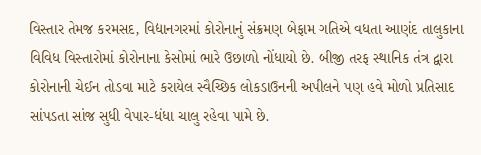વિસ્તાર તેમજ કરમસદ, વિદ્યાનગરમાં કોરોનાનું સંક્રમણ બેફામ ગતિએ વધતા આણંદ તાલુકાના વિવિધ વિસ્તારોમાં કોરોનાના કેસોમાં ભારે ઉછાળો નોંધાયો છે. બીજી તરફ સ્થાનિક તંત્ર દ્વારા કોરોનાની ચેઈન તોડવા માટે કરાયેલ સ્વૈચ્છિક લોકડાઉનની અપીલને પણ હવે મોળો પ્રતિસાદ સાંપડતા સાંજ સુધી વેપાર-ધંધા ચાલુ રહેવા પામે છે.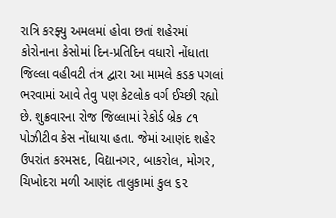રાત્રિ કરફ્યુ અમલમાં હોવા છતાં શહેરમાં કોરોનાના કેસોમાં દિન-પ્રતિદિન વધારો નોંધાતા જિલ્લા વહીવટી તંત્ર દ્વારા આ મામલે કડક પગલાં ભરવામાં આવે તેવુ પણ કેટલોક વર્ગ ઈચ્છી રહ્યો છે. શુક્રવારના રોજ જિલ્લામાં રેકોર્ડ બ્રેક ૮૧ પોઝીટીવ કેસ નોંધાયા હતા. જેમાં આણંદ શહેર ઉપરાંત કરમસદ, વિદ્યાનગર, બાકરોલ, મોગર, ચિખોદરા મળી આણંદ તાલુકામાં કુલ ૬૨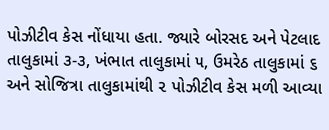પોઝીટીવ કેસ નોંધાયા હતા. જ્યારે બોરસદ અને પેટલાદ તાલુકામાં ૩-૩, ખંભાત તાલુકામાં ૫, ઉમરેઠ તાલુકામાં ૬ અને સોજિત્રા તાલુકામાંથી ૨ પોઝીટીવ કેસ મળી આવ્યા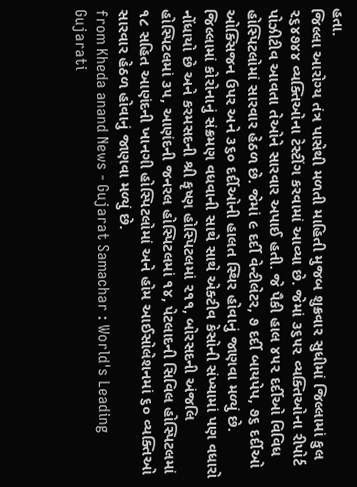હતા.
જિલ્લા આરોગ્ય તંત્ર પાસેથી મળતી માહિતી મુજબ શુક્રવાર સુધીમાં જિલ્લામાં કુલ ૨૬૪૭૪૪ વ્યક્તિઓના ટેસ્ટીંગ કરવામાં આવ્યા છે. જેમાં ૩૬૫૨ વ્યક્તિઓના રીપોર્ટ પોઝીટીવ આવતા તેઓને સારવાર અપાઈ હતી. જે પૈકી હાલ ૪૫૨ દર્દીઓ વિવિધ હોસ્પિટલોમાં સારવાર હેઠળ છે. જેમાં ૯ દર્દી વેન્ટીલેટર, ૭ દર્દી બાયપેપ, ૭૬ દર્દીઓ ઓક્સિજન ઉપર અને ૩૬૦ દર્દીઓની હાલત સ્થિર હોવાનું જાણવા મળ્યું છે. જિલ્લામાં કોરોનાનું સંક્રમણ વધવાની સાથે સાથે એક્ટીવ કેસોની સંખ્યામાં પણ વધારો નોંધાયો છે અને કરમસદની શ્રી કૃષ્ણ હોસ્પિટલમાં ૨૧૧, બોરસદની અંજલિ હોસ્પિટલમાં ૩૫, આણંદની જનરલ હોસ્પિટલમાં ૧૪, પેટલાદની સિવિલ હોસ્પિટલમાં ૧૮ સહિત આણંદની ખાનગી હોસ્પિટલોમાં અને હોમ આઈસોલેશનમાં ૬૦ વ્યક્તિઓ સારવાર હેઠળ હોવાનું જાણવા મળ્યું છે.
from Kheda anand News - Gujarat Samachar : World's Leading Gujarati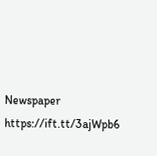Newspaper https://ift.tt/3ajWpb6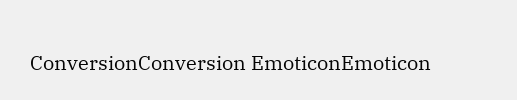ConversionConversion EmoticonEmoticon